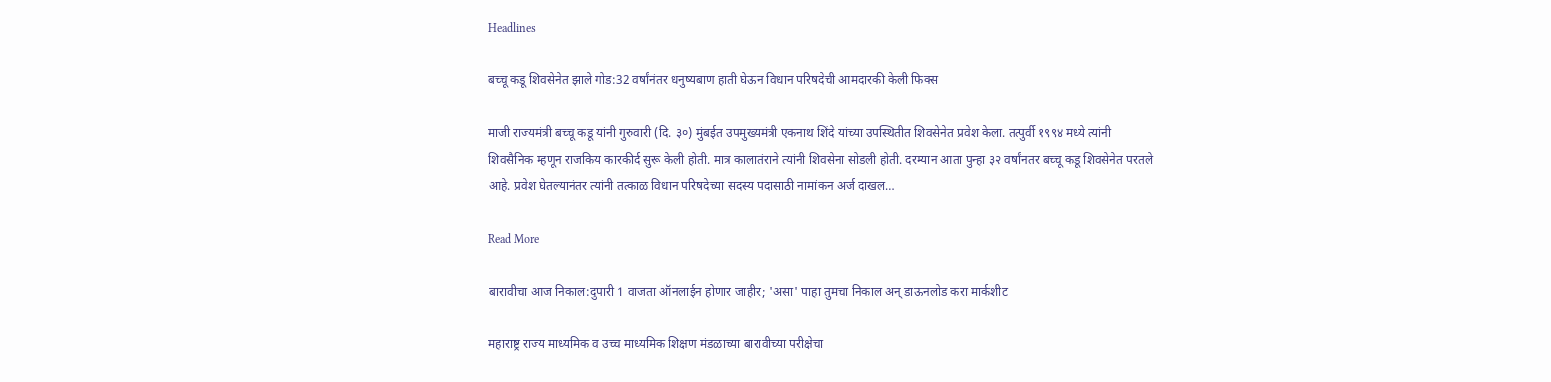Headlines

बच्चू कडू शिवसेनेत झाले गोड:32 वर्षांनंतर धनुष्यबाण हाती घेऊन विधान परिषदेची आमदारकी केली फिक्स

माजी राज्यमंत्री बच्चू कडू यांनी गुरुवारी (दि. ३०) मुंबईत उपमुख्यमंत्री एकनाथ शिंदे यांच्या उपस्थितीत शिवसेनेत प्रवेश केला. तत्पुर्वी १९९४ मध्ये त्यांनी शिवसैनिक म्हणून राजकिय कारकीर्द सुरू केली होती. मात्र कालातंराने त्यांनी शिवसेना सोडली होती. दरम्यान आता पुन्हा ३२ वर्षांनतर बच्चू कडू शिवसेनेत परतले आहे. प्रवेश घेतल्यानंतर त्यांनी तत्काळ विधान परिषदेच्या सदस्य पदासाठी नामांकन अर्ज दाखल…

Read More

बारावीचा आज निकाल:दुपारी 1 वाजता ऑनलाईन होणार जाहीर; 'असा' पाहा तुमचा निकाल अन् डाऊनलोड करा मार्कशीट

महाराष्ट्र राज्य माध्यमिक व उच्च माध्यमिक शिक्षण मंडळाच्या बारावीच्या परीक्षेचा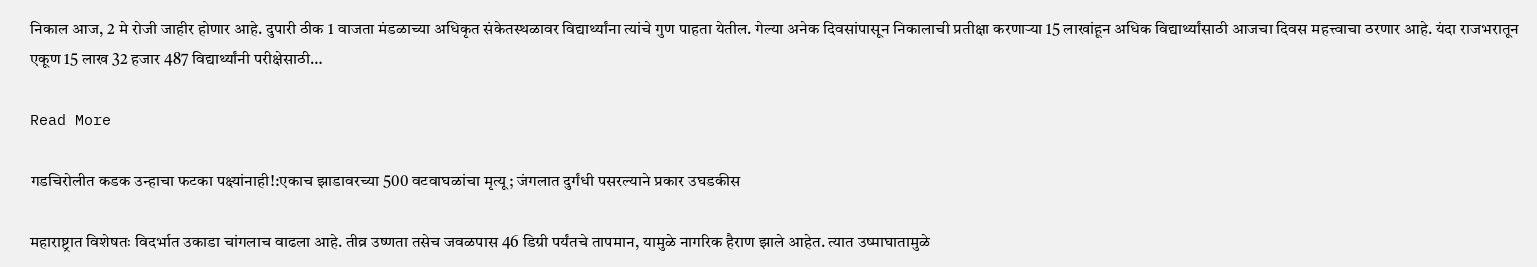निकाल आज, 2 मे रोजी जाहीर होणार आहे. दुपारी ठीक 1 वाजता मंडळाच्या अधिकृत संकेतस्थळावर विद्यार्थ्यांना त्यांचे गुण पाहता येतील. गेल्या अनेक दिवसांपासून निकालाची प्रतीक्षा करणाऱ्या 15 लाखांहून अधिक विद्यार्थ्यांसाठी आजचा दिवस महत्त्वाचा ठरणार आहे. यंदा राजभरातून एकूण 15 लाख 32 हजार 487 विद्यार्थ्यांनी परीक्षेसाठी…

Read More

गडचिरोलीत कडक उन्हाचा फटका पक्ष्यांनाही!:एकाच झाडावरच्या 500 वटवाघळांचा मृत्यू; जंगलात दुर्गंधी पसरल्याने प्रकार उघडकीस

महाराष्ट्रात विशेषतः विदर्भात उकाडा चांगलाच वाढला आहे. तीव्र उष्णता तसेच जवळपास 46 डिग्री पर्यंतचे तापमान, यामुळे नागरिक हैराण झाले आहेत. त्यात उष्माघातामुळे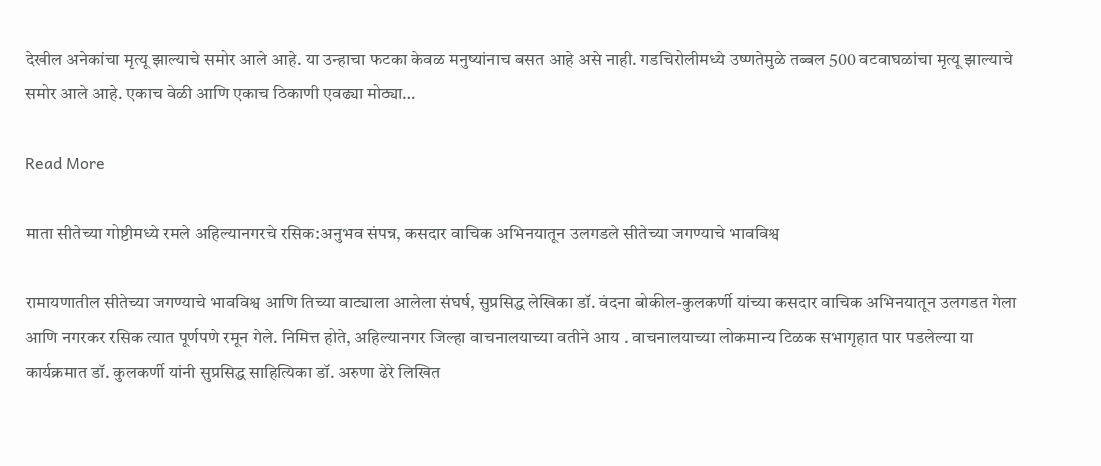देखील अनेकांचा मृत्यू झाल्याचे समोर आले आहे. या उन्हाचा फटका केवळ मनुष्यांनाच बसत आहे असे नाही. गडचिरोलीमध्ये उष्णतेमुळे तब्बल 500 वटवाघळांचा मृत्यू झाल्याचे समोर आले आहे. एकाच वेळी आणि एकाच ठिकाणी एवढ्या मोठ्या…

Read More

माता सीतेच्या गोष्टीमध्ये रमले अहिल्यानगरचे रसिक:अनुभव संपन्न, कसदार वाचिक अभिनयातून उलगडले सीतेच्या जगण्याचे भावविश्व

रामायणातील सीतेच्या जगण्याचे भावविश्व आणि तिच्या वाट्याला आलेला संघर्ष, सुप्रसिद्ध लेखिका डॉ. वंदना बोकील-कुलकर्णी यांच्या कसदार वाचिक अभिनयातून उलगडत गेला आणि नगरकर रसिक त्यात पूर्णपणे रमून गेले. निमित्त होते, अहिल्यानगर जिल्हा वाचनालयाच्या वतीने आय . वाचनालयाच्या लोकमान्य टिळक सभागृहात पार पडलेल्या या कार्यक्रमात डॉ. कुलकर्णी यांनी सुप्रसिद्ध साहित्यिका डॉ. अरुणा ढेरे लिखित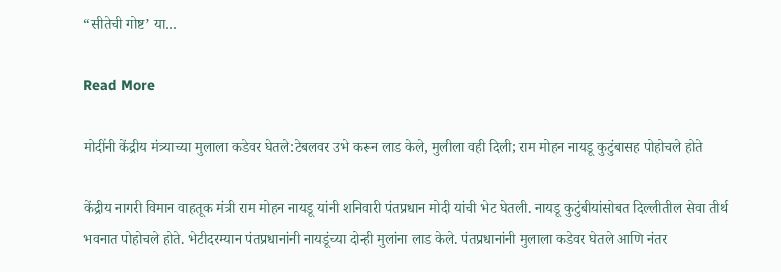“सीतेची गोष्ट’ या…

Read More

मोदींनी केंद्रीय मंत्र्याच्या मुलाला कडेवर घेतले:टेबलवर उभे करून लाड केले, मुलीला वही दिली; राम मोहन नायडू कुटुंबासह पोहोचले होते

केंद्रीय नागरी विमान वाहतूक मंत्री राम मोहन नायडू यांनी शनिवारी पंतप्रधान मोदी यांची भेट घेतली. नायडू कुटुंबीयांसोबत दिल्लीतील सेवा तीर्थ भवनात पोहोचले होते. भेटीदरम्यान पंतप्रधानांनी नायडूंच्या दोन्ही मुलांना लाड केले. पंतप्रधानांनी मुलाला कडेवर घेतले आणि नंतर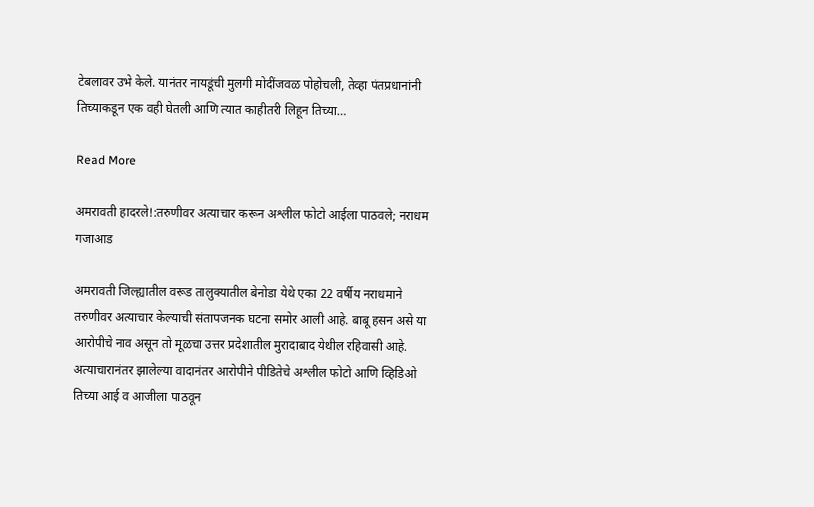टेबलावर उभे केले. यानंतर नायडूंची मुलगी मोदींजवळ पोहोचली, तेव्हा पंतप्रधानांनी तिच्याकडून एक वही घेतली आणि त्यात काहीतरी लिहून तिच्या…

Read More

अमरावती हादरले!:तरुणीवर अत्याचार करून अश्लील फोटो आईला पाठवले; नराधम गजाआड

अमरावती जिल्ह्यातील वरूड तालुक्यातील बेनोडा येथे एका 22 वर्षीय नराधमाने तरुणीवर अत्याचार केल्याची संतापजनक घटना समोर आली आहे. बाबू हसन असे या आरोपीचे नाव असून तो मूळचा उत्तर प्रदेशातील मुरादाबाद येथील रहिवासी आहे. अत्याचारानंतर झालेल्या वादानंतर आरोपीने पीडितेचे अश्लील फोटो आणि व्हिडिओ तिच्या आई व आजीला पाठवून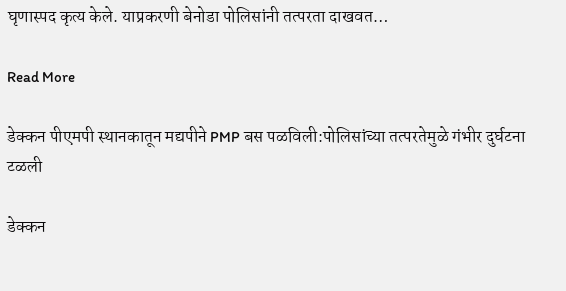घृणास्पद कृत्य केले. याप्रकरणी बेनोडा पोलिसांनी तत्परता दाखवत…

Read More

डेक्कन पीएमपी स्थानकातून मद्यपीने PMP बस पळविली:पोलिसांच्या तत्परतेमुळे गंभीर दुर्घटना टळली

डेक्कन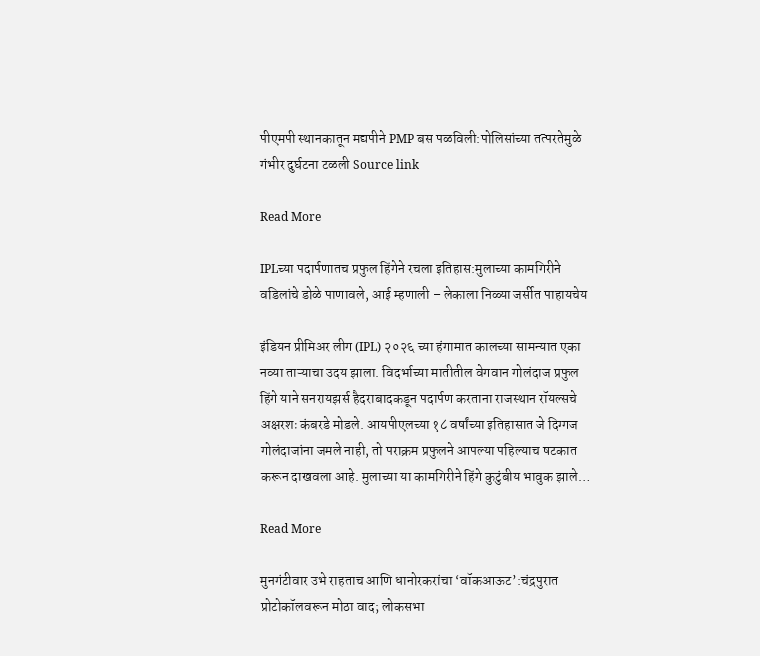पीएमपी स्थानकातून मद्यपीने PMP बस पळविली:पोलिसांच्या तत्परतेमुळे गंभीर दुर्घटना टळली Source link

Read More

IPLच्या पदार्पणातच प्रफुल हिंगेने रचला इतिहास:मुलाच्या कामगिरीने वडिलांचे डोळे पाणावले, आई म्हणाली – लेकाला निळ्या जर्सीत पाहायचेय

इंडियन प्रीमिअर लीग (IPL) २०२६ च्या हंगामात कालच्या सामन्यात एका नव्या ताऱ्याचा उदय झाला. विदर्भाच्या मातीतील वेगवान गोलंदाज प्रफुल हिंगे याने सनरायझर्स हैदराबादकडून पदार्पण करताना राजस्थान रॉयल्सचे अक्षरशः कंबरडे मोडले. आयपीएलच्या १८ वर्षांच्या इतिहासात जे दिग्गज गोलंदाजांना जमले नाही, तो पराक्रम प्रफुलने आपल्या पहिल्याच षटकात करून दाखवला आहे. मुलाच्या या कामगिरीने हिंगे कुटुंबीय भावुक झाले…

Read More

मुनगंटीवार उभे राहताच आणि धानोरकरांचा ‘वॉकआऊट’:चंद्रपुरात प्रोटोकॉलवरून मोठा वाद; लोकसभा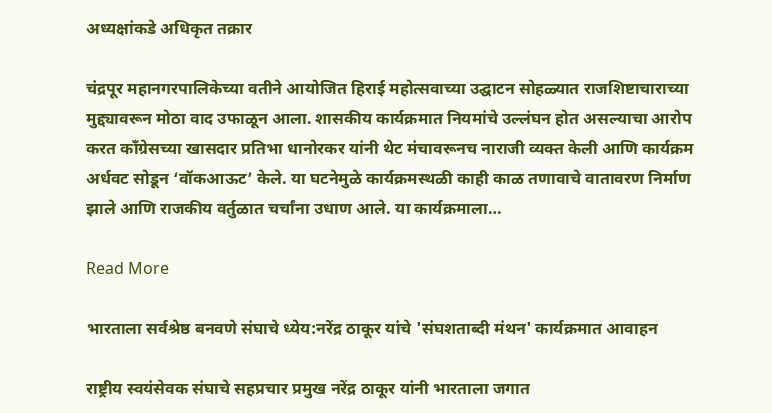अध्यक्षांकडे अधिकृत तक्रार

चंद्रपूर महानगरपालिकेच्या वतीने आयोजित हिराई महोत्सवाच्या उद्घाटन सोहळ्यात राजशिष्टाचाराच्या मुद्द्यावरून मोठा वाद उफाळून आला. शासकीय कार्यक्रमात नियमांचे उल्लंघन होत असल्याचा आरोप करत काँग्रेसच्या खासदार प्रतिभा धानोरकर यांनी थेट मंचावरूनच नाराजी व्यक्त केली आणि कार्यक्रम अर्धवट सोडून ‘वॉकआऊट’ केले. या घटनेमुळे कार्यक्रमस्थळी काही काळ तणावाचे वातावरण निर्माण झाले आणि राजकीय वर्तुळात चर्चांना उधाण आले. या कार्यक्रमाला…

Read More

भारताला सर्वश्रेष्ठ बनवणे संघाचे ध्येय:नरेंद्र ठाकूर यांचे 'संघशताब्दी मंथन' कार्यक्रमात आवाहन

राष्ट्रीय स्वयंसेवक संघाचे सहप्रचार प्रमुख नरेंद्र ठाकूर यांनी भारताला जगात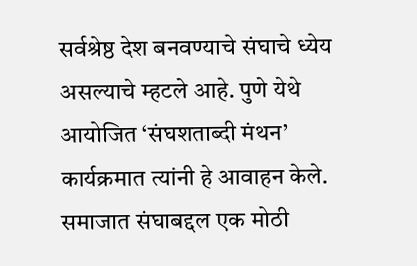सर्वश्रेष्ठ देश बनवण्याचे संघाचे ध्येय असल्याचे म्हटले आहे. पुणे येथे आयोजित ‘संघशताब्दी मंथन’ कार्यक्रमात त्यांनी हे आवाहन केले. समाजात संघाबद्दल एक मोठी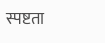स्पष्टता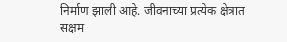निर्माण झाली आहे. जीवनाच्या प्रत्येक क्षेत्रात सक्षम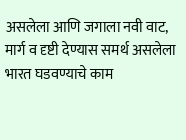असलेला आणि जगाला नवी वाट, मार्ग व दृष्टी देण्यास समर्थ असलेला भारत घडवण्याचे काम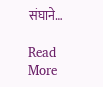संघाने…

Read More